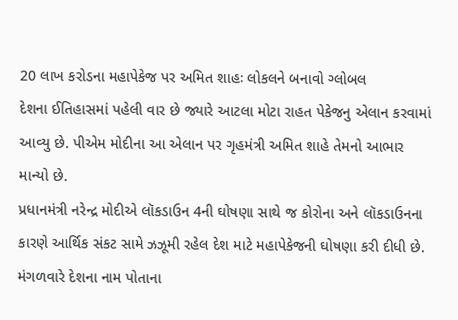20 લાખ કરોડના મહાપેકેજ પર અમિત શાહઃ લોકલને બનાવો ગ્લોબલ
દેશના ઈતિહાસમાં પહેલી વાર છે જ્યારે આટલા મોટા રાહત પેકેજનુ એલાન કરવામાં આવ્યુ છે. પીએમ મોદીના આ એલાન પર ગૃહમંત્રી અમિત શાહે તેમનો આભાર માન્યો છે.
પ્રધાનમંત્રી નરેન્દ્ર મોદીએ લૉકડાઉન 4ની ઘોષણા સાથે જ કોરોના અને લૉકડાઉનના કારણે આર્થિક સંકટ સામે ઝઝૂમી રહેલ દેશ માટે મહાપેકેજની ઘોષણા કરી દીધી છે. મંગળવારે દેશના નામ પોતાના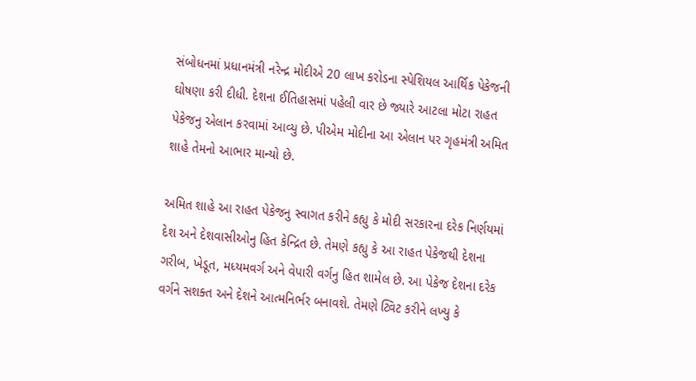સંબોધનમાં પ્રધાનમંત્રી નરેન્દ્ર મોદીએ 20 લાખ કરોડના સ્પેશિયલ આર્થિક પેકેજની ઘોષણા કરી દીધી. દેશના ઈતિહાસમાં પહેલી વાર છે જ્યારે આટલા મોટા રાહત પેકેજનુ એલાન કરવામાં આવ્યુ છે. પીએમ મોદીના આ એલાન પર ગૃહમંત્રી અમિત શાહે તેમનો આભાર માન્યો છે.

અમિત શાહે આ રાહત પેકેજનુ સ્વાગત કરીને કહ્યુ કે મોદી સરકારના દરેક નિર્ણયમાં દેશ અને દેશવાસીઓનુ હિત કેન્દ્રિત છે. તેમણે કહ્યુ કે આ રાહત પેકેજથી દેશના ગરીબ, ખેડૂત, મધ્યમવર્ગ અને વેપારી વર્ગનુ હિત શામેલ છે. આ પેકેજ દેશના દરેક વર્ગને સશક્ત અને દેશને આત્મનિર્ભર બનાવશે. તેમણે ટ્વિટ કરીને લખ્યુ કે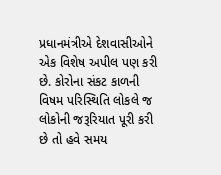પ્રધાનમંત્રીએ દેશવાસીઓને એક વિશેષ અપીલ પણ કરી છે. કોરોના સંકટ કાળની વિષમ પરિસ્થિતિ લોકલે જ લોકોની જરૂરિયાત પૂરી કરી છે તો હવે સમય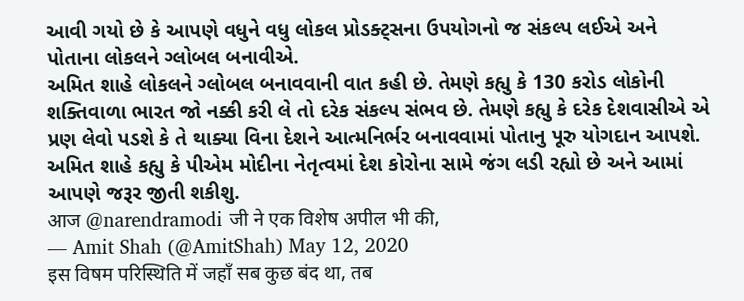આવી ગયો છે કે આપણે વધુને વધુ લોકલ પ્રોડક્ટ્સના ઉપયોગનો જ સંકલ્પ લઈએ અને પોતાના લોકલને ગ્લોબલ બનાવીએ.
અમિત શાહે લોકલને ગ્લોબલ બનાવવાની વાત કહી છે. તેમણે કહ્યુ કે 130 કરોડ લોકોની શક્તિવાળા ભારત જો નક્કી કરી લે તો દરેક સંકલ્પ સંભવ છે. તેમણે કહ્યુ કે દરેક દેશવાસીએ એ પ્રણ લેવો પડશે કે તે થાક્યા વિના દેશને આત્મનિર્ભર બનાવવામાં પોતાનુ પૂરુ યોગદાન આપશે. અમિત શાહે કહ્યુ કે પીએમ મોદીના નેતૃત્વમાં દેશ કોરોના સામે જંગ લડી રહ્યો છે અને આમાં આપણે જરૂર જીતી શકીશુ.
आज @narendramodi जी ने एक विशेष अपील भी की,
— Amit Shah (@AmitShah) May 12, 2020
इस विषम परिस्थिति में जहाँ सब कुछ बंद था, तब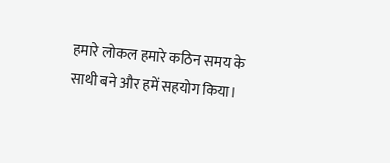हमारे लोकल हमारे कठिन समय के साथी बने और हमें सहयोग किया।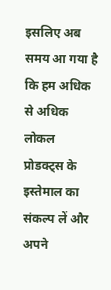इसलिए अब समय आ गया है कि हम अधिक से अधिक लोकल प्रोडक्ट्स के इस्तेमाल का संकल्प लें और अपने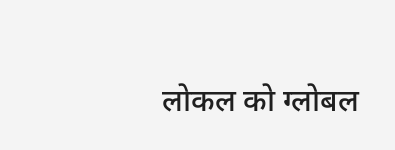लोकल को ग्लोबल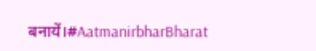बनायें।#AatmanirbharBharat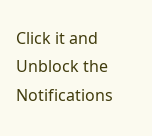Click it and Unblock the Notifications